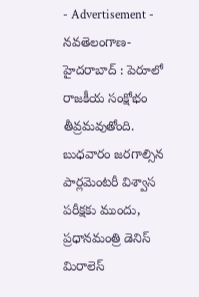- Advertisement -
నవతెలంగాణ-హైదరాబాద్ : పెరూలో రాజకీయ సంక్షోభం తీవ్రమవుతోంది. బుధవారం జరగాల్సిన పార్లమెంటరీ విశ్వాస పరీక్షకు ముందు, ప్రధానమంత్రి డెనిస్ మిరాలెస్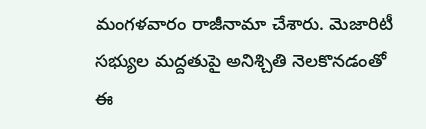మంగళవారం రాజీనామా చేశారు. మెజారిటీ సభ్యుల మద్దతుపై అనిశ్చితి నెలకొనడంతో ఈ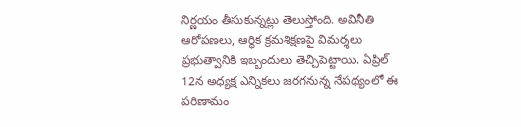నిర్ణయం తీసుకున్నట్లు తెలుస్తోంది. అవినీతి ఆరోపణలు, ఆర్థిక క్రమశిక్షణపై విమర్శలు ప్రభుత్వానికి ఇబ్బందులు తెచ్చిపెట్టాయి. ఏప్రిల్ 12న అధ్యక్ష ఎన్నికలు జరగనున్న నేపథ్యంలో ఈ పరిణామం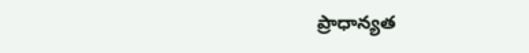ప్రాధాన్యత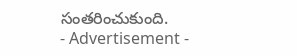సంతరించుకుంది.
- Advertisement -